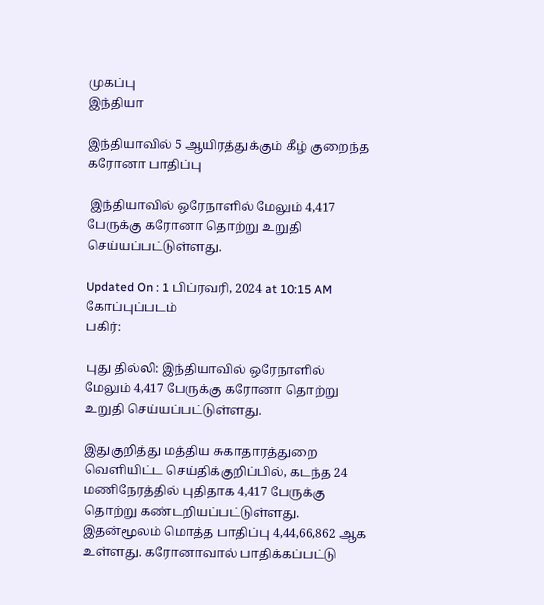முகப்பு
இந்தியா

இந்தியாவில் 5 ஆயிரத்துக்கும் கீழ் குறைந்த கரோனா பாதிப்பு

 இந்தியாவில் ஒரேநாளில் மேலும் 4,417 பேருக்கு கரோனா தொற்று உறுதி செய்யப்பட்டுள்ளது.

Updated On : 1 பிப்ரவரி, 2024 at 10:15 AM
கோப்புப்படம்
பகிர்:

புது தில்லி: இந்தியாவில் ஒரேநாளில் மேலும் 4,417 பேருக்கு கரோனா தொற்று உறுதி செய்யப்பட்டுள்ளது.

இதுகுறித்து மத்திய சுகாதாரத்துறை வெளியிட்ட செய்திக்குறிப்பில், கடந்த 24 மணிநேரத்தில் புதிதாக 4,417 பேருக்கு தொற்று கண்டறியப்பட்டுள்ளது. இதன்மூலம் மொத்த பாதிப்பு 4,44,66,862 ஆக உள்ளது. கரோனாவால் பாதிக்கப்பட்டு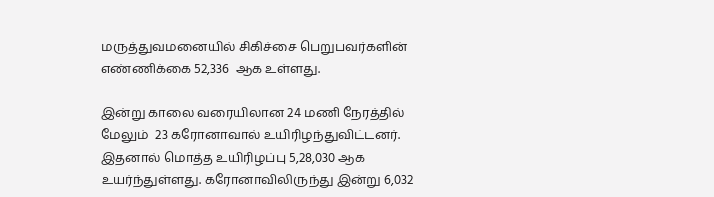மருத்துவமனையில் சிகிச்சை பெறுபவர்களின் எண்ணிக்கை 52,336  ஆக உள்ளது.

இன்று காலை வரையிலான 24 மணி நேரத்தில் மேலும்  23 கரோனாவால் உயிரிழந்துவிட்டனர். இதனால் மொத்த உயிரிழப்பு 5,28,030 ஆக உயர்ந்துள்ளது. கரோனாவிலிருந்து இன்று 6,032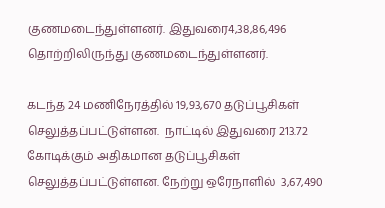குணமடைந்துள்ளனர். இதுவரை4,38,86,496 தொற்றிலிருந்து குணமடைந்துள்ளனர்.

கடந்த 24 மணிநேரத்தில் 19,93,670 தடுப்பூசிகள் செலுத்தப்பட்டுள்ளன.  நாட்டில் இதுவரை 213.72 கோடிக்கும் அதிகமான தடுப்பூசிகள் செலுத்தப்பட்டுள்ளன. நேற்று ஒரேநாளில்  3,67,490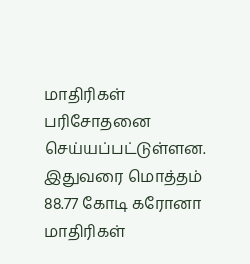மாதிரிகள் பரிசோதனை செய்யப்பட்டுள்ளன. இதுவரை மொத்தம் 88.77 கோடி கரோனா மாதிரிகள்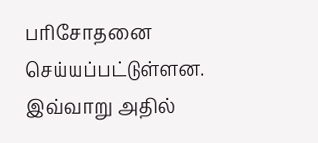பரிசோதனை செய்யப்பட்டுள்ளன. இவ்வாறு அதில்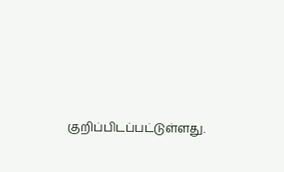குறிப்பிடப்பட்டுள்ளது.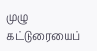முழு கட்டுரையைப்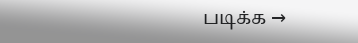படிக்க →